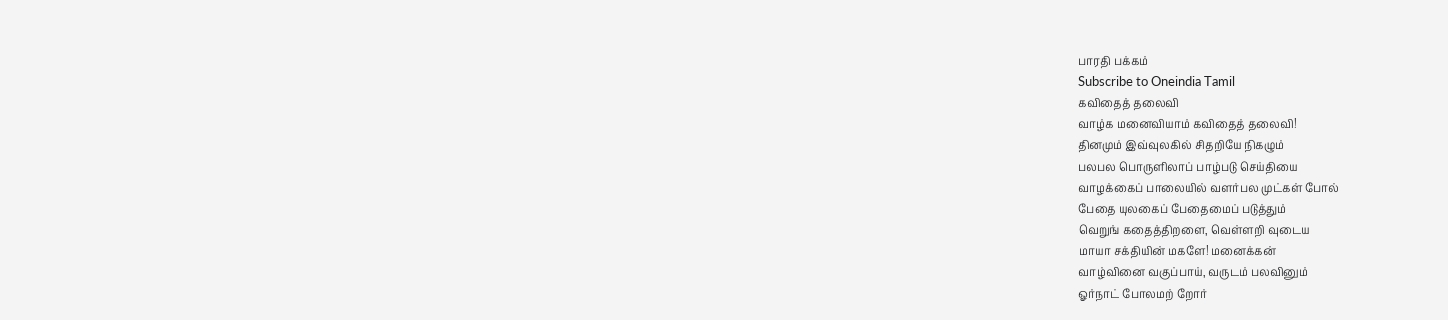பாரதி பக்கம்
Subscribe to Oneindia Tamil
கவிதைத் தலைவி
வாழ்க மனைவியாம் கவிதைத் தலைவி!
தினமும் இவ்வுலகில் சிதறியே நிகழும்
பலபல பொருளிலாப் பாழ்படு செய்தியை
வாழக்கைப் பாலையில் வளர்பல முட்கள் போல்
பேதை யுலகைப் பேதைமைப் படுத்தும்
வெறுங் கதைத்திறளை, வெள்ளறி வுடைய
மாயா சக்தியின் மகளே! மனைக்கன்
வாழ்வினை வகுப்பாய், வருடம் பலவினும்
ஓர்நாட் போலமற் றோர்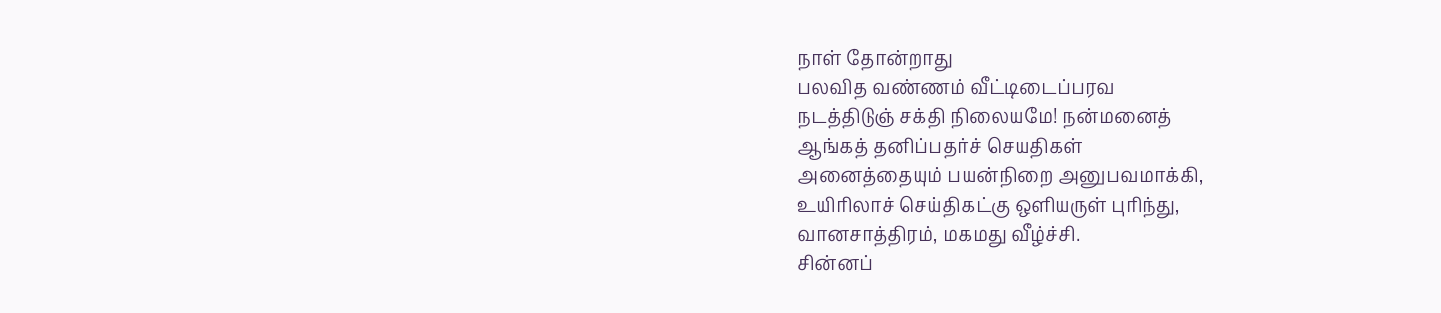நாள் தோன்றாது
பலவித வண்ணம் வீட்டிடைப்பரவ
நடத்திடுஞ் சக்தி நிலையமே! நன்மனைத்
ஆங்கத் தனிப்பதர்ச் செயதிகள்
அனைத்தையும் பயன்நிறை அனுபவமாக்கி,
உயிரிலாச் செய்திகட்கு ஒளியருள் புரிந்து,
வானசாத்திரம், மகமது வீழ்ச்சி.
சின்னப்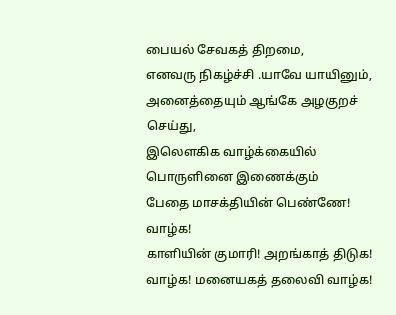பையல் சேவகத் திறமை,
எனவரு நிகழ்ச்சி .யாவே யாயினும்,
அனைத்தையும் ஆங்கே அழகுறச் செய்து,
இலெளகிக வாழ்க்கையில் பொருளினை இணைக்கும்
பேதை மாசக்தியின் பெண்ணே! வாழ்க!
காளியின் குமாரி! அறங்காத் திடுக!
வாழ்க! மனையகத் தலைவி வாழ்க!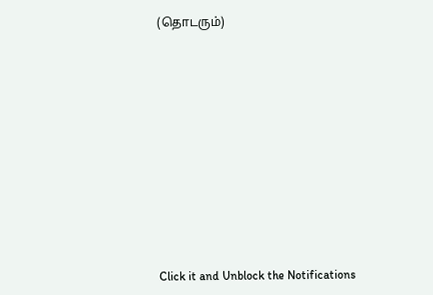(தொடரும்)












Click it and Unblock the Notifications